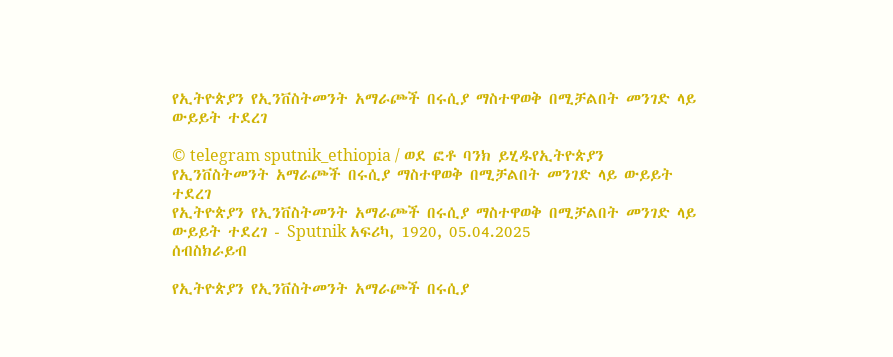የኢትዮጵያን የኢንቨስትመንት አማራጮች በሩሲያ ማስተዋወቅ በሚቻልበት መንገድ ላይ ውይይት ተደረገ

© telegram sputnik_ethiopia / ወደ ፎቶ ባንክ ይሂዱየኢትዮጵያን የኢንቨስትመንት አማራጮች በሩሲያ ማስተዋወቅ በሚቻልበት መንገድ ላይ ውይይት ተደረገ
የኢትዮጵያን የኢንቨስትመንት አማራጮች በሩሲያ ማስተዋወቅ በሚቻልበት መንገድ ላይ ውይይት ተደረገ - Sputnik አፍሪካ, 1920, 05.04.2025
ሰብስክራይብ

የኢትዮጵያን የኢንቨስትመንት አማራጮች በሩሲያ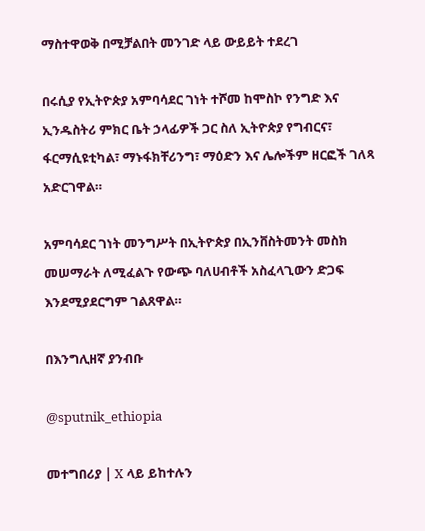ማስተዋወቅ በሚቻልበት መንገድ ላይ ውይይት ተደረገ

በሩሲያ የኢትዮጵያ አምባሳደር ገነት ተሾመ ከሞስኮ የንግድ እና ኢንዱስትሪ ምክር ቤት ኃላፊዎች ጋር ስለ ኢትዮጵያ የግብርና፣ ፋርማሲዩቲካል፣ ማኑፋክቸሪንግ፣ ማዕድን እና ሌሎችም ዘርፎች ገለጻ አድርገዋል።

አምባሳደር ገነት መንግሥት በኢትዮጵያ በኢንቨስትመንት መስክ መሠማራት ለሚፈልጉ የውጭ ባለሀብቶች አስፈላጊውን ድጋፍ እንደሚያደርግም ገልጸዋል።

በእንግሊዘኛ ያንብቡ

@sputnik_ethiopia

መተግበሪያ | X ላይ ይከተሉን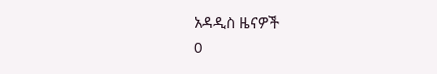አዳዲስ ዜናዎች
0